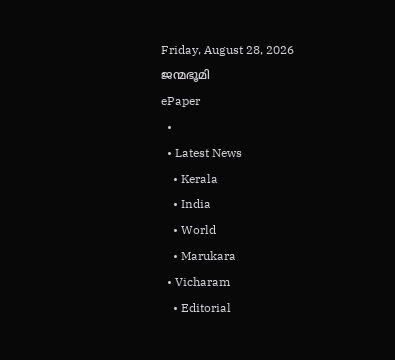Friday, August 28, 2026
ജന്മഭൂമി
ePaper
  •
  • Latest News
    • Kerala
    • India
    • World
    • Marukara
  • Vicharam
    • Editorial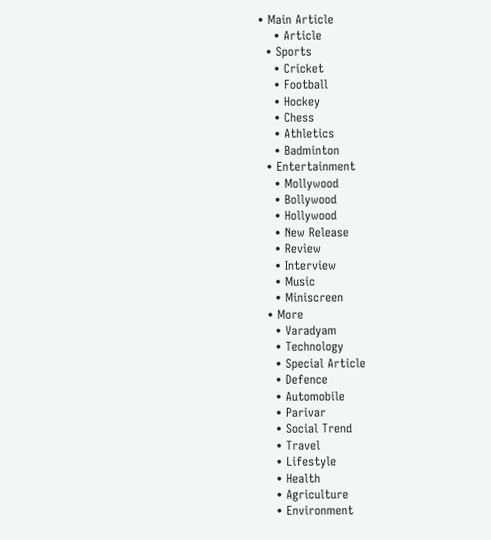• Main Article
    • Article
  • Sports
    • Cricket
    • Football
    • Hockey
    • Chess
    • Athletics
    • Badminton
  • Entertainment
    • Mollywood
    • Bollywood
    • Hollywood
    • New Release
    • Review
    • Interview
    • Music
    • Miniscreen
  • More
    • Varadyam
    • Technology
    • Special Article
    • Defence
    • Automobile
    • Parivar
    • Social Trend
    • Travel
    • Lifestyle
    • Health
    • Agriculture
    • Environment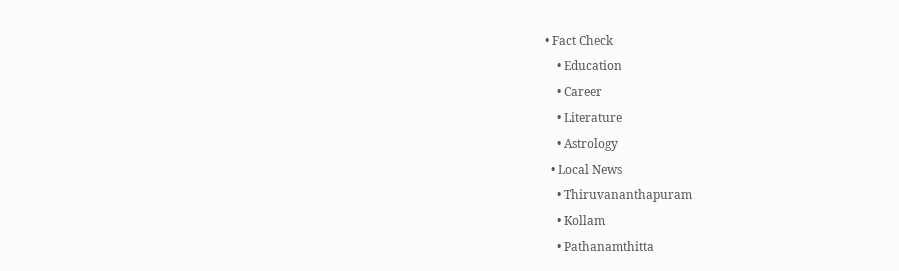• Fact Check
    • Education
    • Career
    • Literature
    • Astrology
  • Local News
    • Thiruvananthapuram
    • Kollam
    • Pathanamthitta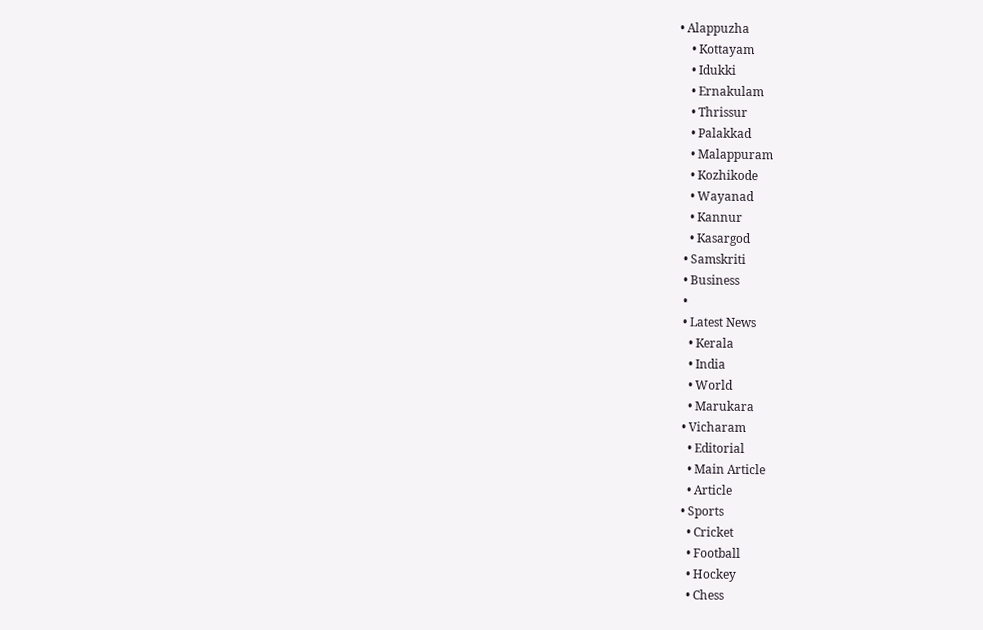• Alappuzha
    • Kottayam
    • Idukki
    • Ernakulam
    • Thrissur
    • Palakkad
    • Malappuram
    • Kozhikode
    • Wayanad
    • Kannur
    • Kasargod
  • Samskriti
  • Business
  •
  • Latest News
    • Kerala
    • India
    • World
    • Marukara
  • Vicharam
    • Editorial
    • Main Article
    • Article
  • Sports
    • Cricket
    • Football
    • Hockey
    • Chess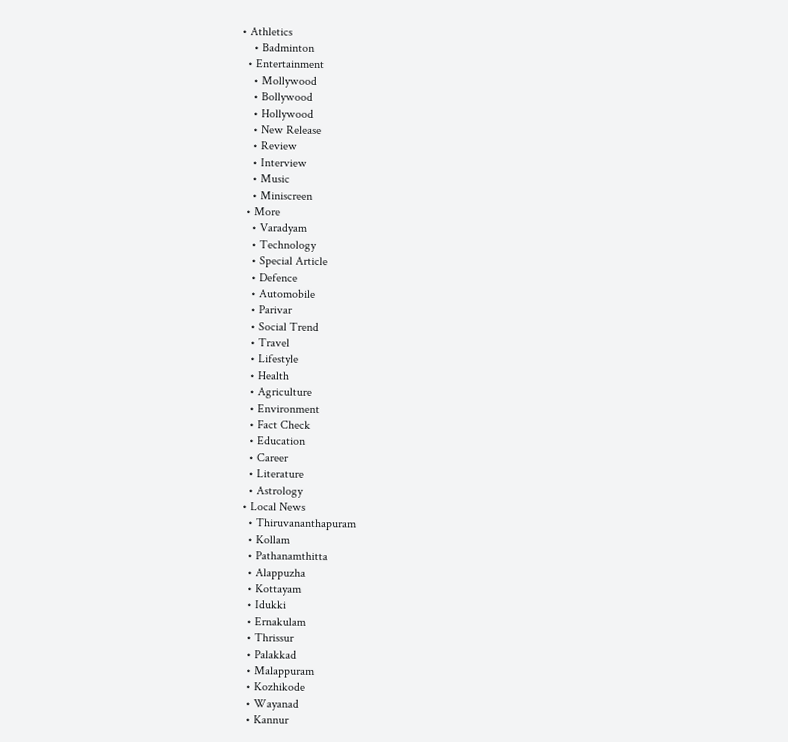• Athletics
    • Badminton
  • Entertainment
    • Mollywood
    • Bollywood
    • Hollywood
    • New Release
    • Review
    • Interview
    • Music
    • Miniscreen
  • More
    • Varadyam
    • Technology
    • Special Article
    • Defence
    • Automobile
    • Parivar
    • Social Trend
    • Travel
    • Lifestyle
    • Health
    • Agriculture
    • Environment
    • Fact Check
    • Education
    • Career
    • Literature
    • Astrology
  • Local News
    • Thiruvananthapuram
    • Kollam
    • Pathanamthitta
    • Alappuzha
    • Kottayam
    • Idukki
    • Ernakulam
    • Thrissur
    • Palakkad
    • Malappuram
    • Kozhikode
    • Wayanad
    • Kannur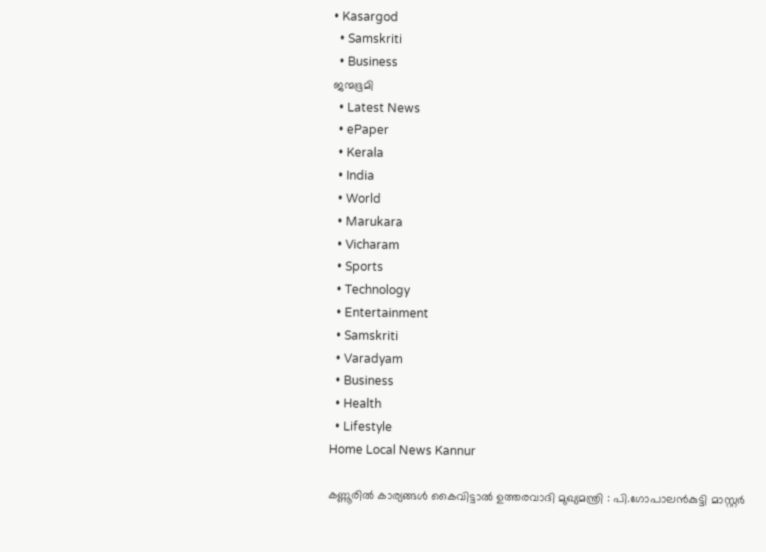• Kasargod
  • Samskriti
  • Business
ജന്മഭൂമി
  • Latest News
  • ePaper
  • Kerala
  • India
  • World
  • Marukara
  • Vicharam
  • Sports
  • Technology
  • Entertainment
  • Samskriti
  • Varadyam
  • Business
  • Health
  • Lifestyle
Home Local News Kannur

കണ്ണൂരില്‍ കാര്യങ്ങള്‍ കൈവിട്ടാല്‍ ഉത്തരവാദി മുഖ്യമന്ത്രി : പി.ഗോപാലന്‍കുട്ടി മാസ്റ്റര്‍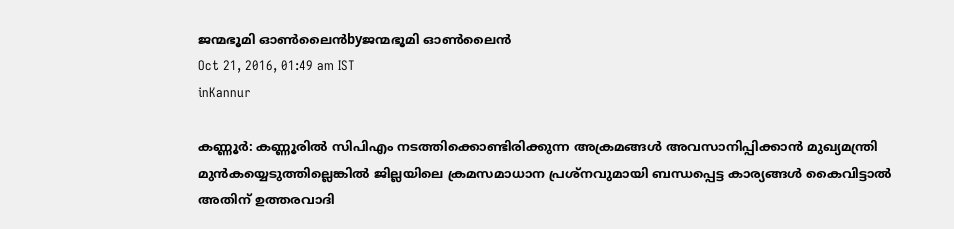ജന്മഭൂമി ഓണ്‍ലൈന്‍byജന്മഭൂമി ഓണ്‍ലൈന്‍
Oct 21, 2016, 01:49 am IST
inKannur

കണ്ണൂര്‍: കണ്ണൂരില്‍ സിപിഎം നടത്തിക്കൊണ്ടിരിക്കുന്ന അക്രമങ്ങള്‍ അവസാനിപ്പിക്കാന്‍ മുഖ്യമന്ത്രി മുന്‍കയ്യെടുത്തില്ലെങ്കില്‍ ജില്ലയിലെ ക്രമസമാധാന പ്രശ്‌നവുമായി ബന്ധപ്പെട്ട കാര്യങ്ങള്‍ കൈവിട്ടാല്‍ അതിന് ഉത്തരവാദി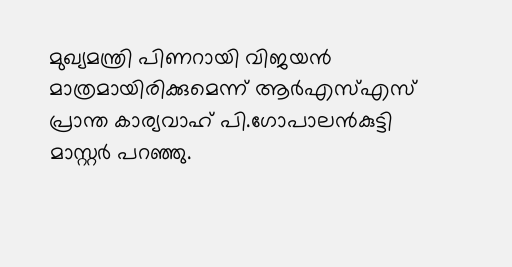മുഖ്യമന്ത്രി പിണറായി വിജയന്‍ മാത്രമായിരിക്കുമെന്ന് ആര്‍എസ്എസ് പ്രാന്ത കാര്യവാഹ് പി.ഗോപാലന്‍കുട്ടി മാസ്റ്റര്‍ പറഞ്ഞു.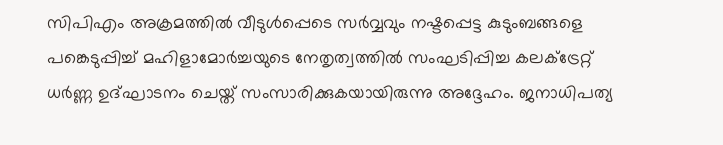സിപിഎം അക്രമത്തില്‍ വീടുള്‍പ്പെടെ സര്‍വ്വവും നഷ്ടപ്പെട്ട കുടുംബങ്ങളെ പങ്കെടുപ്പിച്ച് മഹിളാമോര്‍ച്ചയുടെ നേതൃത്വത്തില്‍ സംഘടിപ്പിച്ച കലക്ട്രേറ്റ് ധര്‍ണ്ണ ഉദ്ഘാടനം ചെയ്ത് സംസാരിക്കുകയായിരുന്നു അദ്ദേഹം. ജനാധിപത്യ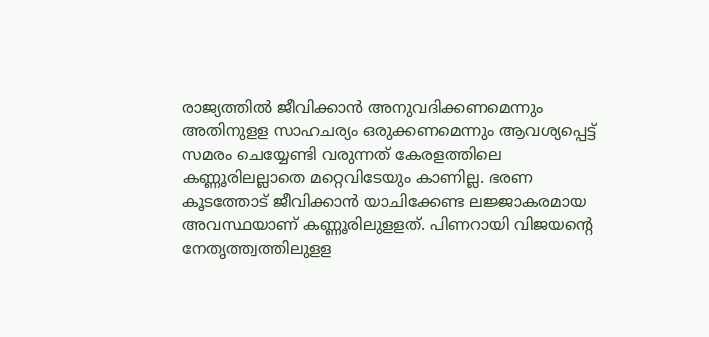രാജ്യത്തില്‍ ജീവിക്കാന്‍ അനുവദിക്കണമെന്നും അതിനുളള സാഹചര്യം ഒരുക്കണമെന്നും ആവശ്യപ്പെട്ട് സമരം ചെയ്യേണ്ടി വരുന്നത് കേരളത്തിലെ കണ്ണൂരിലല്ലാതെ മറ്റെവിടേയും കാണില്ല. ഭരണ കൂടത്തോട് ജീവിക്കാന്‍ യാചിക്കേണ്ട ലജ്ജാകരമായ അവസ്ഥയാണ് കണ്ണൂരിലുളളത്. പിണറായി വിജയന്റെ നേതൃത്ത്വത്തിലുളള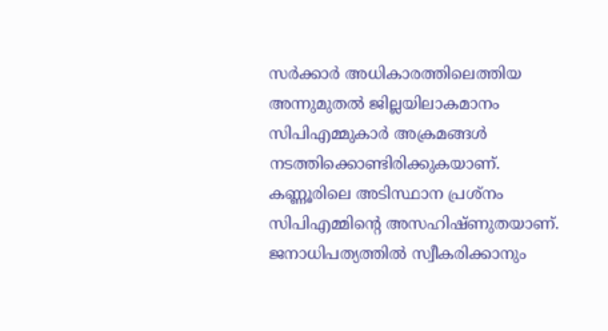സര്‍ക്കാര്‍ അധികാരത്തിലെത്തിയ അന്നുമുതല്‍ ജില്ലയിലാകമാനം സിപിഎമ്മുകാര്‍ അക്രമങ്ങള്‍ നടത്തിക്കൊണ്ടിരിക്കുകയാണ്. കണ്ണൂരിലെ അടിസ്ഥാന പ്രശ്‌നം സിപിഎമ്മിന്റെ അസഹിഷ്ണുതയാണ്. ജനാധിപത്യത്തില്‍ സ്വീകരിക്കാനും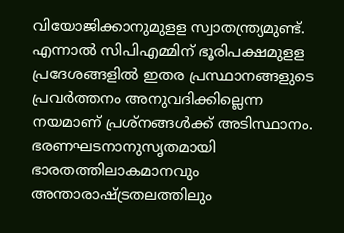വിയോജിക്കാനുമുളള സ്വാതന്ത്ര്യമുണ്ട്. എന്നാല്‍ സിപിഎമ്മിന് ഭൂരിപക്ഷമുളള പ്രദേശങ്ങളില്‍ ഇതര പ്രസ്ഥാനങ്ങളുടെ പ്രവര്‍ത്തനം അനുവദിക്കില്ലെന്ന നയമാണ് പ്രശ്‌നങ്ങള്‍ക്ക് അടിസ്ഥാനം. ഭരണഘടനാനുസൃതമായി ഭാരതത്തിലാകമാനവും അന്താരാഷ്‌ട്രതലത്തിലും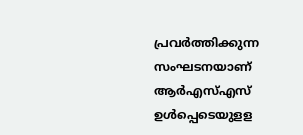പ്രവര്‍ത്തിക്കുന്ന സംഘടനയാണ് ആര്‍എസ്എസ് ഉള്‍പ്പെടെയുളള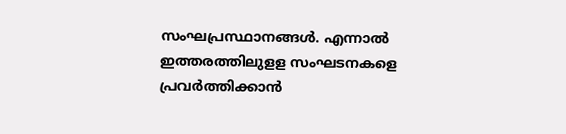സംഘപ്രസ്ഥാനങ്ങള്‍. എന്നാല്‍ ഇത്തരത്തിലുളള സംഘടനകളെ പ്രവര്‍ത്തിക്കാന്‍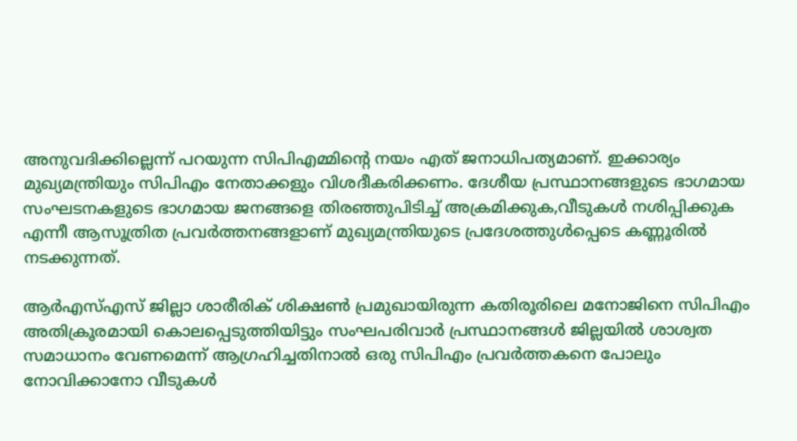അനുവദിക്കില്ലെന്ന് പറയുന്ന സിപിഎമ്മിന്റെ നയം എത് ജനാധിപത്യമാണ്. ഇക്കാര്യം മുഖ്യമന്ത്രിയും സിപിഎം നേതാക്കളും വിശദീകരിക്കണം. ദേശീയ പ്രസ്ഥാനങ്ങളുടെ ഭാഗമായ സംഘടനകളുടെ ഭാഗമായ ജനങ്ങളെ തിരഞ്ഞുപിടിച്ച് അക്രമിക്കുക,വീടുകള്‍ നശിപ്പിക്കുക എന്നീ ആസൂത്രിത പ്രവര്‍ത്തനങ്ങളാണ് മുഖ്യമന്ത്രിയുടെ പ്രദേശത്തുള്‍പ്പെടെ കണ്ണൂരില്‍ നടക്കുന്നത്.

ആര്‍എസ്എസ് ജില്ലാ ശാരീരിക് ശിക്ഷണ്‍ പ്രമുഖായിരുന്ന കതിരൂരിലെ മനോജിനെ സിപിഎം അതിക്രൂരമായി കൊലപ്പെടുത്തിയിട്ടും സംഘപരിവാര്‍ പ്രസ്ഥാനങ്ങള്‍ ജില്ലയില്‍ ശാശ്വത സമാധാനം വേണമെന്ന് ആഗ്രഹിച്ചതിനാല്‍ ഒരു സിപിഎം പ്രവര്‍ത്തകനെ പോലും നോവിക്കാനോ വീടുകള്‍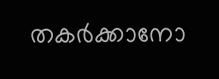തകര്‍ക്കാനോ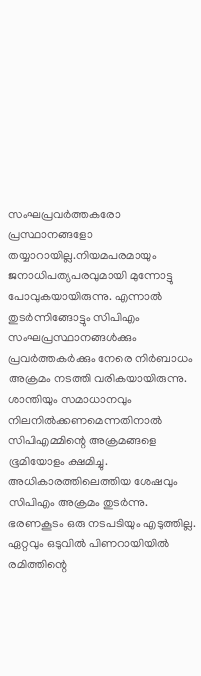സംഘപ്രവര്‍ത്തകരോ പ്രസ്ഥാനങ്ങളോ തയ്യാറായില്ല.നിയമപരമായും ജനാധിപത്യപരവുമായി മുന്നോട്ടു പോവുകയായിരുന്നു. എന്നാല്‍ തുടര്‍ന്നിങ്ങോട്ടും സിപിഎം സംഘപ്രസ്ഥാനങ്ങള്‍ക്കും പ്രവര്‍ത്തകര്‍ക്കും നേരെ നിര്‍ബാധം അക്രമം നടത്തി വരികയായിരുന്നു. ശാന്തിയും സമാധാനവും നിലനില്‍ക്കണമെന്നതിനാല്‍ സിപിഎമ്മിന്റെ അക്രമങ്ങളെ ഭൂമിയോളം ക്ഷമിച്ചു. അധികാരത്തിലെത്തിയ ശേഷവും സിപിഎം അക്രമം തുടര്‍ന്നു. ഭരണകൂടം ഒരു നടപടിയും എടുത്തില്ല. ഏറ്റവും ഒടുവില്‍ പിണറായിയില്‍ രമിത്തിന്റെ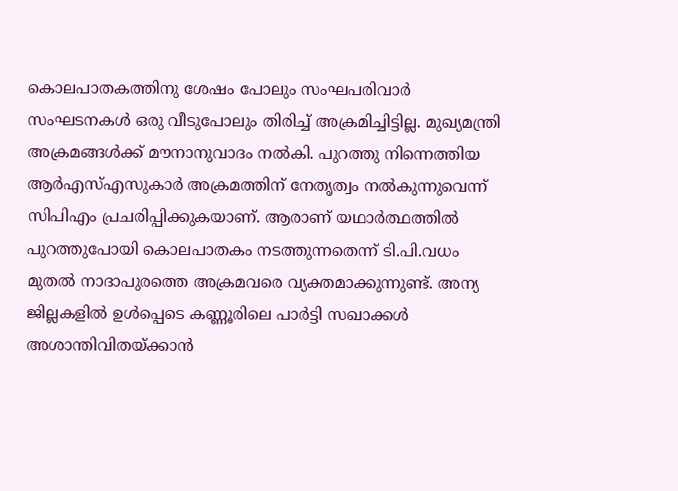കൊലപാതകത്തിനു ശേഷം പോലും സംഘപരിവാര്‍ സംഘടനകള്‍ ഒരു വീടുപോലും തിരിച്ച് അക്രമിച്ചിട്ടില്ല. മുഖ്യമന്ത്രി അക്രമങ്ങള്‍ക്ക് മൗനാനുവാദം നല്‍കി. പുറത്തു നിന്നെത്തിയ ആര്‍എസ്എസുകാര്‍ അക്രമത്തിന് നേതൃത്വം നല്‍കുന്നുവെന്ന് സിപിഎം പ്രചരിപ്പിക്കുകയാണ്. ആരാണ് യഥാര്‍ത്ഥത്തില്‍ പുറത്തുപോയി കൊലപാതകം നടത്തുന്നതെന്ന് ടി.പി.വധം മുതല്‍ നാദാപുരത്തെ അക്രമവരെ വ്യക്തമാക്കുന്നുണ്ട്. അന്യ ജില്ലകളില്‍ ഉള്‍പ്പെടെ കണ്ണൂരിലെ പാര്‍ട്ടി സഖാക്കള്‍ അശാന്തിവിതയ്‌ക്കാന്‍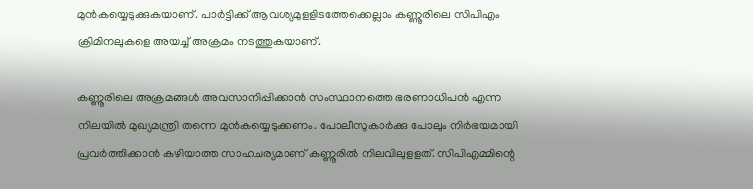മുന്‍കയ്യെടുക്കുകയാണ്. പാര്‍ട്ടിക്ക് ആവശ്യമുളളിടത്തേക്കെല്ലാം കണ്ണൂരിലെ സിപിഎം ക്രിമിനലുകളെ അയച്ച് അക്രമം നടത്തുകയാണ്.

കണ്ണൂരിലെ അക്രമങ്ങള്‍ അവസാനിപ്പിക്കാന്‍ സംസ്ഥാനത്തെ ഭരണാധിപന്‍ എന്ന നിലയില്‍ മുഖ്യമന്ത്രി തന്നെ മുന്‍കയ്യെടുക്കണം. പോലീസുകാര്‍ക്കു പോലും നിര്‍ഭയമായി പ്രവര്‍ത്തിക്കാന്‍ കഴിയാത്ത സാഹചര്യമാണ് കണ്ണൂരില്‍ നിലവിലുളളത്. സിപിഎമ്മിന്റെ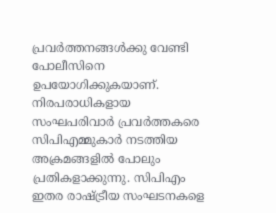പ്രവര്‍ത്തനങ്ങള്‍ക്കു വേണ്ടി പോലീസിനെ ഉപയോഗിക്കുകയാണ്. നിരപരാധികളായ സംഘപരിവാര്‍ പ്രവര്‍ത്തകരെ സിപിഎമ്മുകാര്‍ നടത്തിയ അക്രമങ്ങളില്‍ പോലും പ്രതികളാക്കുന്നു. സിപിഎം ഇതര രാഷ്‌ട്രീയ സംഘടനകളെ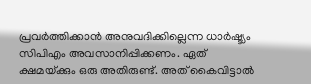പ്രവര്‍ത്തിക്കാന്‍ അനുവദിക്കില്ലെന്ന ധാര്‍ഷ്ട്യം സിപിഎം അവസാനിപ്പിക്കണം. ഏത് ക്ഷമയ്‌ക്കും ഒരു അതിരുണ്ട്. അത് കൈവിട്ടാല്‍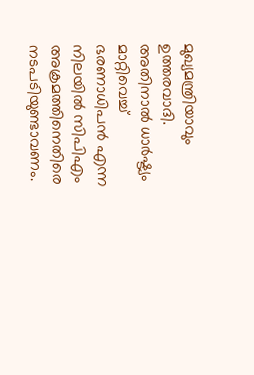മുഖ്യമന്ത്രിയാവും ഉത്തരവാദി. അതിനാല്‍ ധാര്‍ഷ്ട്യം മാറ്റിവെച്ച് ഭരണാധിപന്‍ എന്ന നിലയില്‍ സിപിഎം അക്രമത്തിനെതിരെ നടപടിയുണ്ടാവണം.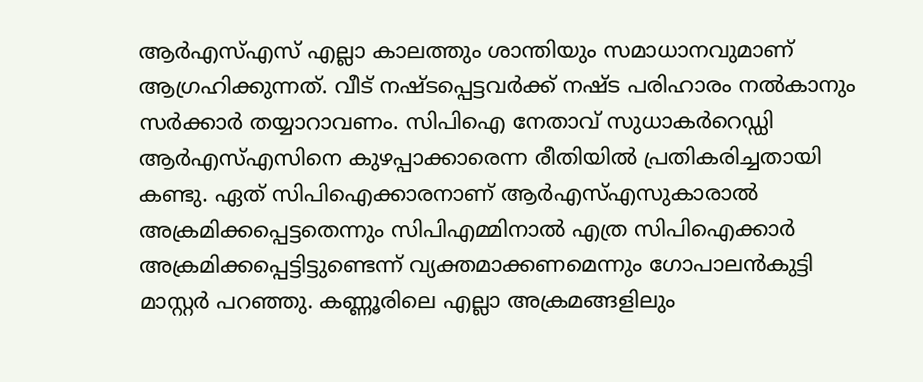ആര്‍എസ്എസ് എല്ലാ കാലത്തും ശാന്തിയും സമാധാനവുമാണ് ആഗ്രഹിക്കുന്നത്. വീട് നഷ്ടപ്പെട്ടവര്‍ക്ക് നഷ്ട പരിഹാരം നല്‍കാനും സര്‍ക്കാര്‍ തയ്യാറാവണം. സിപിഐ നേതാവ് സുധാകര്‍റെഡ്ഡി ആര്‍എസ്എസിനെ കുഴപ്പാക്കാരെന്ന രീതിയില്‍ പ്രതികരിച്ചതായി കണ്ടു. ഏത് സിപിഐക്കാരനാണ് ആര്‍എസ്എസുകാരാല്‍ അക്രമിക്കപ്പെട്ടതെന്നും സിപിഎമ്മിനാല്‍ എത്ര സിപിഐക്കാര്‍ അക്രമിക്കപ്പെട്ടിട്ടുണ്ടെന്ന് വ്യക്തമാക്കണമെന്നും ഗോപാലന്‍കുട്ടി മാസ്റ്റര്‍ പറഞ്ഞു. കണ്ണൂരിലെ എല്ലാ അക്രമങ്ങളിലും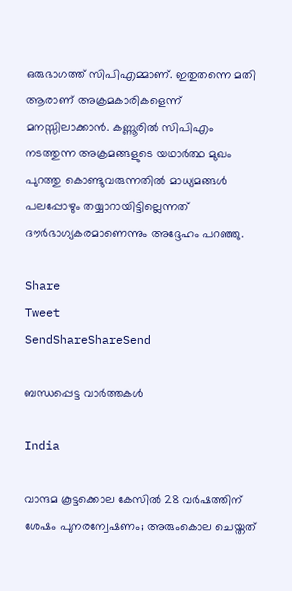ഒരുഭാഗത്ത് സിപിഎമ്മാണ്. ഇതുതന്നെ മതി ആരാണ് അക്രമകാരികളെന്ന് മനസ്സിലാക്കാന്‍. കണ്ണൂരില്‍ സിപിഎം നടത്തുന്ന അക്രമങ്ങളുടെ യഥാര്‍ത്ഥ മുഖം പുറത്തു കൊണ്ടുവരുന്നതില്‍ മാധ്യമങ്ങള്‍ പലപ്പോഴും തയ്യാറായിട്ടില്ലെന്നത് ദൗര്‍ഭാഗ്യകരമാണെന്നും അദ്ദേഹം പറഞ്ഞു.

Share
Tweet
SendShareShareSend

ബന്ധപ്പെട്ട വാര്‍ത്തകള്‍

India

വാന്ദമ കൂട്ടക്കൊല കേസില്‍ 28 വര്‍ഷത്തിന് ശേഷം പുനരന്വേഷണം; അരുംകൊല ചെയ്തത്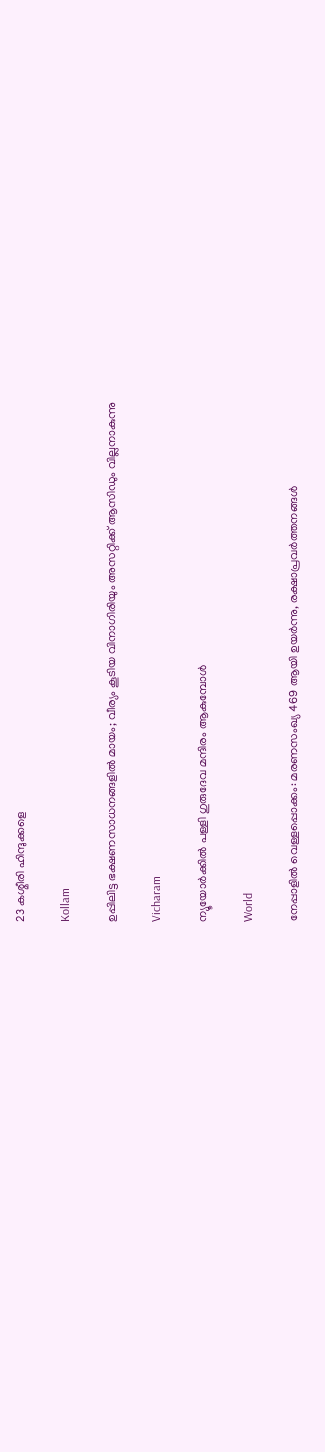23 കശ്മീരി ഹിന്ദുക്കളെ

Kollam

ഉപ്പിലിട്ട ഭക്ഷണസാധനങ്ങളില്‍ മായം; വീര്യം കൂടിയ വിനാഗിരിയും അസറ്റിക്ക് ആസിഡും വില്ലനാകുന്നു

Vicharam

ന്യൂയോർക്കിൽ പള്ളി ഗുരുദേവ മന്ദിരം ആകുമ്പോൾ

World

നേപ്പാളിൽ വെള്ളപ്പൊക്കം: മരണസംഖ്യ 469 ആയി ഉയർന്നു, രക്ഷാപ്രവർത്തനങ്ങൾ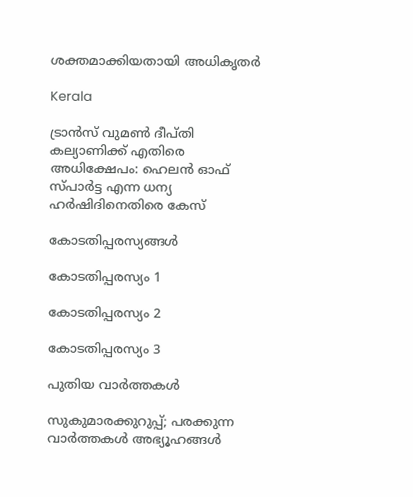ശക്തമാക്കിയതായി അധികൃതർ

Kerala

ട്രാൻസ് വുമൺ ദീപ്തി കല്യാണിക്ക് എതിരെ അധിക്ഷേപം: ഹെലൻ ഓഫ് സ്പാർട്ട എന്ന ധന്യ ഹർഷിദിനെതിരെ കേസ്

കോടതിപ്പരസ്യങ്ങള്‍

കോടതിപ്പരസ്യം 1

കോടതിപ്പരസ്യം 2

കോടതിപ്പരസ്യം 3

പുതിയ വാര്‍ത്തകള്‍

സുകുമാരക്കുറുപ്പ്; പരക്കുന്ന വാർത്തകൾ അഭ്യൂഹങ്ങൾ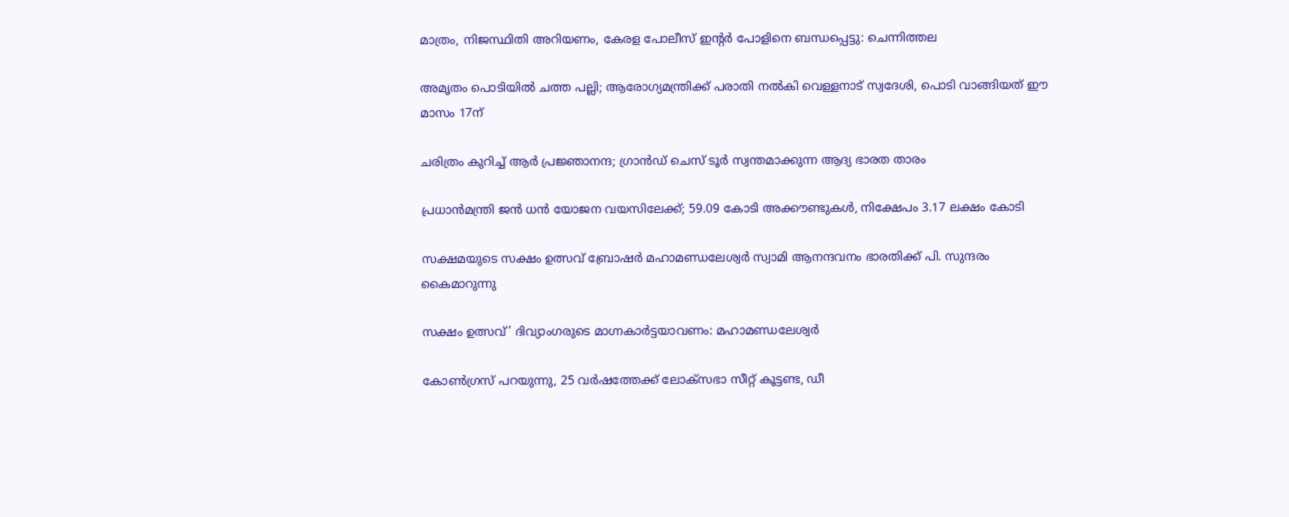മാത്രം, നിജസ്ഥിതി അറിയണം, കേരള പോലീസ് ഇന്റര്‍ പോളിനെ ബന്ധപ്പെട്ടു: ചെന്നിത്തല

അമൃതം പൊടിയിൽ ചത്ത പല്ലി; ആരോഗ്യമന്ത്രിക്ക് പരാതി നൽകി വെള്ളനാട് സ്വദേശി, പൊടി വാങ്ങിയത് ഈ മാസം 17ന്

ചരിത്രം കുറിച്ച് ആര്‍ പ്രജ്ഞാനന്ദ; ഗ്രാന്‍ഡ് ചെസ് ടൂര്‍ സ്വന്തമാക്കുന്ന ആദ്യ ഭാരത താരം

പ്രധാന്‍മന്ത്രി ജന്‍ ധന്‍ യോജന വയസിലേക്ക്; 59.09 കോടി അക്കൗണ്ടുകള്‍, നിക്ഷേപം 3.17 ലക്ഷം കോടി

സക്ഷമയുടെ സക്ഷം ഉത്സവ് ബ്രോഷര്‍ മഹാമണ്ഡലേശ്വര്‍ സ്വാമി ആനന്ദവനം ഭാരതിക്ക് പി. സുന്ദരം കൈമാറുന്നു

സക്ഷം ഉത്സവ്’ ദിവ്യാംഗരുടെ മാഗ്നകാര്‍ട്ടയാവണം: മഹാമണ്ഡലേശ്വര്‍

കോൺഗ്രസ് പറയുന്നു, 25 വർഷത്തേക്ക് ലോക്‌സഭാ സീറ്റ് കൂട്ടണ്ട, ഡീ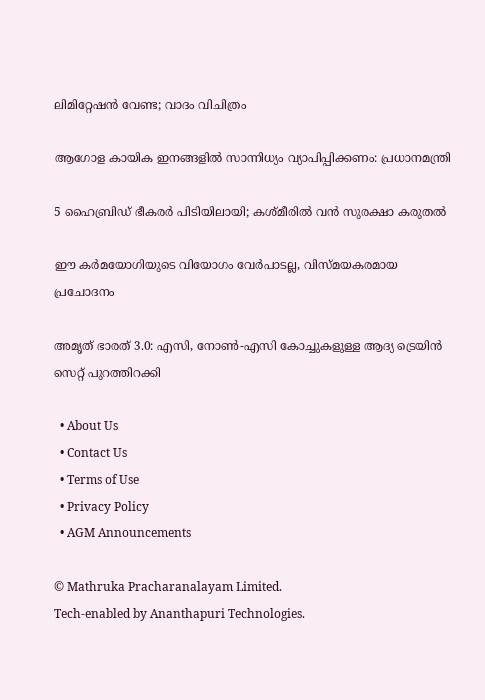ലിമിറ്റേഷൻ വേണ്ട; വാദം വിചിത്രം

ആഗോള കായിക ഇനങ്ങളില്‍ സാന്നിധ്യം വ്യാപിപ്പിക്കണം: പ്രധാനമന്ത്രി

5 ഹൈബ്രിഡ് ഭീകരർ പിടിയിലായി; കശ്മീരിൽ വൻ സുരക്ഷാ കരുതൽ

ഈ കര്‍മയോഗിയുടെ വിയോഗം വേര്‍പാടല്ല, വിസ്മയകരമായ പ്രചോദനം

അമൃത് ഭാരത് 3.0: എസി, നോൺ-എസി കോച്ചുകളുള്ള ആദ്യ ട്രെയിൻ സെറ്റ് പുറത്തിറക്കി

  • About Us
  • Contact Us
  • Terms of Use
  • Privacy Policy
  • AGM Announcements

© Mathruka Pracharanalayam Limited.
Tech-enabled by Ananthapuri Technologies.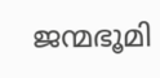ജന്മഭൂമി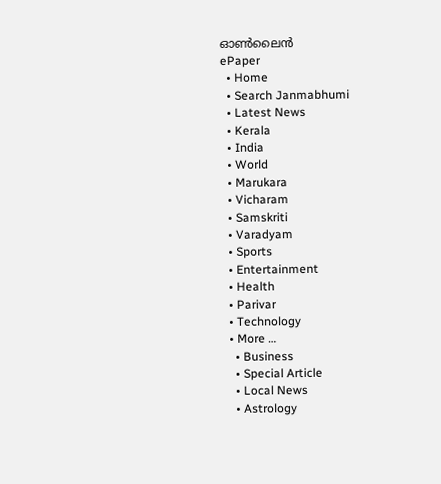ഓണ്‍ലൈന്‍
ePaper
  • Home
  • Search Janmabhumi
  • Latest News
  • Kerala
  • India
  • World
  • Marukara
  • Vicharam
  • Samskriti
  • Varadyam
  • Sports
  • Entertainment
  • Health
  • Parivar
  • Technology
  • More …
    • Business
    • Special Article
    • Local News
    • Astrology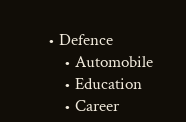• Defence
    • Automobile
    • Education
    • Career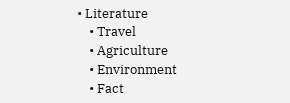• Literature
    • Travel
    • Agriculture
    • Environment
    • Fact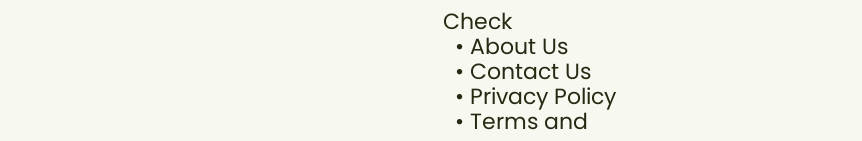Check
  • About Us
  • Contact Us
  • Privacy Policy
  • Terms and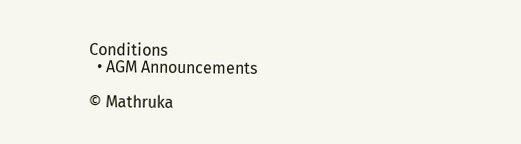Conditions
  • AGM Announcements

© Mathruka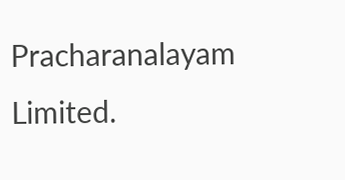Pracharanalayam Limited.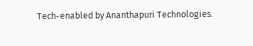Tech-enabled by Ananthapuri Technologies.